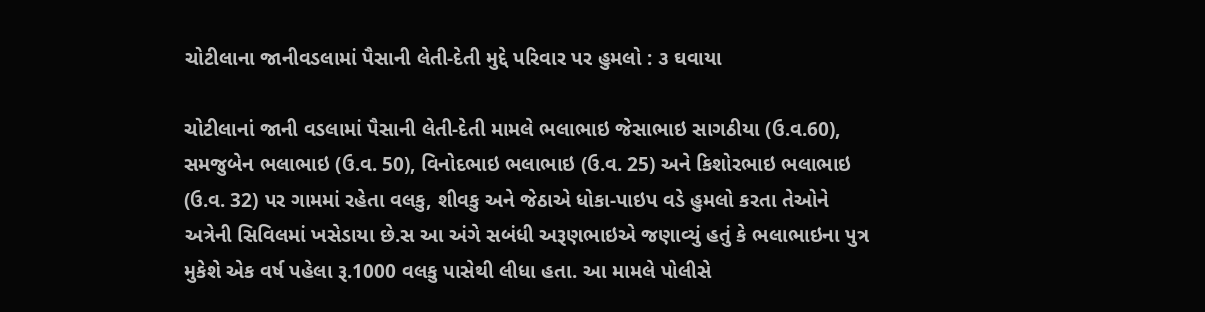ચોટીલાના જાનીવડલામાં પૈસાની લેતી-દેતી મુદ્દે પરિવાર પર હુમલો : ૩ ઘવાયા

ચોટીલાનાં જાની વડલામાં પૈસાની લેતી-દેતી મામલે ભલાભાઇ જેસાભાઇ સાગઠીયા (ઉ.વ.60), સમજુબેન ભલાભાઇ (ઉ.વ. 50), વિનોદભાઇ ભલાભાઇ (ઉ.વ. 25) અને કિશોરભાઇ ભલાભાઇ (ઉ.વ. 32) પર ગામમાં રહેતા વલકુ, શીવકુ અને જેઠાએ ધોકા-પાઇપ વડે હુમલો કરતા તેઓને અત્રેની સિવિલમાં ખસેડાયા છે.સ આ અંગે સબંધી અરૂણભાઇએ જણાવ્યું હતું કે ભલાભાઇના પુત્ર મુકેશે એક વર્ષ પહેલા રૂ.1000 વલકુ પાસેથી લીધા હતા. આ મામલે પોલીસે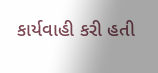કાર્યવાહી કરી હતી